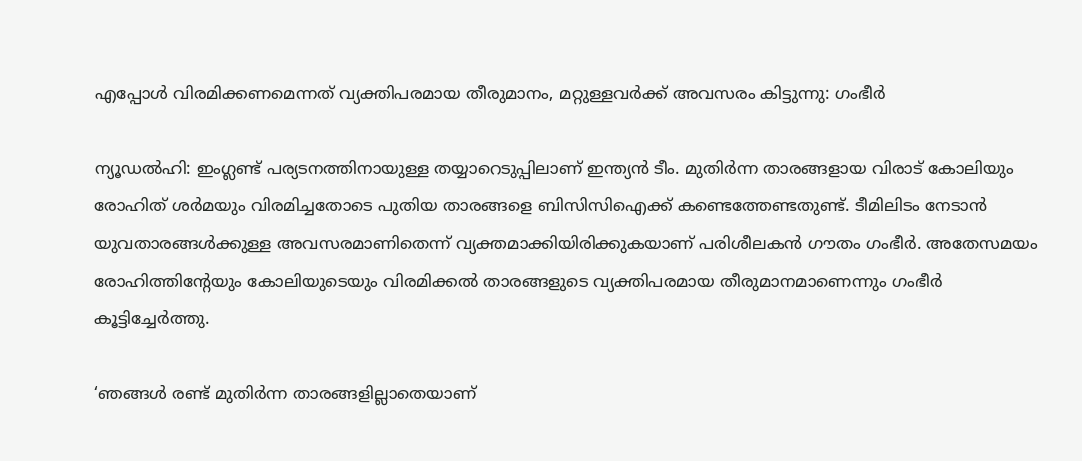എപ്പോൾ വിരമിക്കണമെന്നത് വ്യക്തിപരമായ തീരുമാനം, മറ്റുള്ളവര്‍ക്ക് അവസരം കിട്ടുന്നു: ഗംഭീര്‍

ന്യൂഡല്‍ഹി: ഇംഗ്ലണ്ട് പര്യടനത്തിനായുള്ള തയ്യാറെടുപ്പിലാണ് ഇന്ത്യന്‍ ടീം. മുതിര്‍ന്ന താരങ്ങളായ വിരാട് കോലിയും രോഹിത് ശര്‍മയും വിരമിച്ചതോടെ പുതിയ താരങ്ങളെ ബിസിസിഐക്ക് കണ്ടെത്തേണ്ടതുണ്ട്. ടീമിലിടം നേടാന്‍ യുവതാരങ്ങള്‍ക്കുള്ള അവസരമാണിതെന്ന് വ്യക്തമാക്കിയിരിക്കുകയാണ് പരിശീലകന്‍ ഗൗതം ഗംഭീര്‍. അതേസമയം രോഹിത്തിന്റേയും കോലിയുടെയും വിരമിക്കല്‍ താരങ്ങളുടെ വ്യക്തിപരമായ തീരുമാനമാണെന്നും ഗംഭീര്‍ കൂട്ടിച്ചേര്‍ത്തു.

‘ഞങ്ങള്‍ രണ്ട് മുതിര്‍ന്ന താരങ്ങളില്ലാതെയാണ്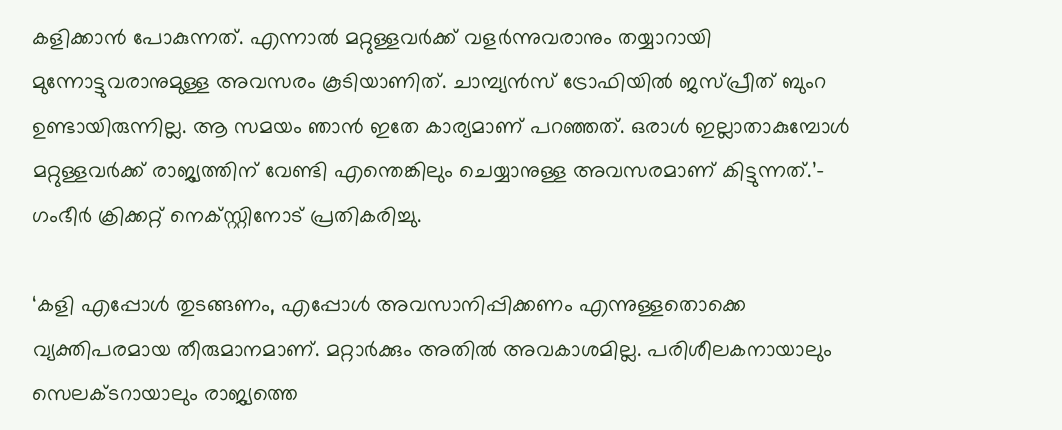കളിക്കാന്‍ പോകുന്നത്. എന്നാല്‍ മറ്റുള്ളവര്‍ക്ക് വളര്‍ന്നുവരാനും തയ്യാറായി മുന്നോട്ടുവരാനുമുള്ള അവസരം കൂടിയാണിത്. ചാമ്പ്യന്‍സ് ട്രോഫിയില്‍ ജസ്പ്രീത് ബുംറ ഉണ്ടായിരുന്നില്ല. ആ സമയം ഞാന്‍ ഇതേ കാര്യമാണ് പറഞ്ഞത്. ഒരാള്‍ ഇല്ലാതാകുമ്പോള്‍ മറ്റുള്ളവര്‍ക്ക് രാജ്യത്തിന് വേണ്ടി എന്തെങ്കിലും ചെയ്യാനുള്ള അവസരമാണ് കിട്ടുന്നത്.’- ഗംഭീര്‍ ക്രിക്കറ്റ് നെക്‌സ്റ്റിനോട് പ്രതികരിച്ചു.

‘കളി എപ്പോള്‍ തുടങ്ങണം, എപ്പോള്‍ അവസാനിപ്പിക്കണം എന്നുള്ളതൊക്കെ വ്യക്തിപരമായ തീരുമാനമാണ്. മറ്റാര്‍ക്കും അതില്‍ അവകാശമില്ല. പരിശീലകനായാലും സെലക്ടറായാലും രാജ്യത്തെ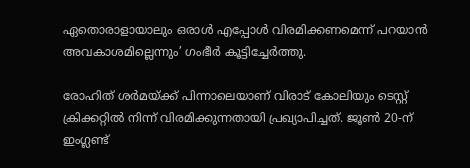ഏതൊരാളായാലും ഒരാള്‍ എപ്പോള്‍ വിരമിക്കണമെന്ന് പറയാന്‍ അവകാശമില്ലെന്നും’ ഗംഭീര്‍ കൂട്ടിച്ചേര്‍ത്തു.

രോഹിത് ശര്‍മയ്ക്ക് പിന്നാലെയാണ് വിരാട് കോലിയും ടെസ്റ്റ് ക്രിക്കറ്റില്‍ നിന്ന് വിരമിക്കുന്നതായി പ്രഖ്യാപിച്ചത്. ജൂണ്‍ 20-ന് ഇംഗ്ലണ്ട്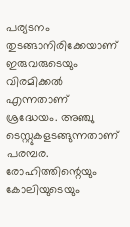പര്യടനം തുടങ്ങാനിരിക്കേയാണ് ഇരുവരുടെയും വിരമിക്കൽ എന്നതാണ് ശ്രദ്ധേയം. അഞ്ചു ടെസ്റ്റുകളടങ്ങുന്നതാണ് പരമ്പര. രോഹിത്തിന്റെയും കോലിയുടെയും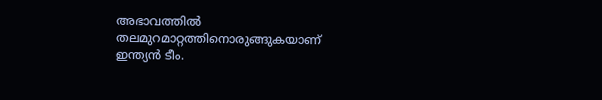അഭാവത്തില്‍ തലമുറമാറ്റത്തിനൊരുങ്ങുകയാണ് ഇന്ത്യന്‍ ടീം.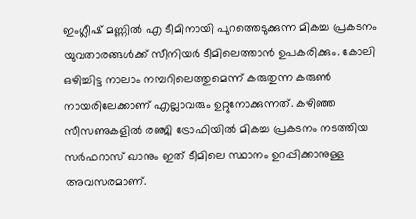ഇംഗ്ലീഷ് മണ്ണില്‍ എ ടീമിനായി പുറത്തെടുക്കുന്ന മികച്ച പ്രകടനം യുവതാരങ്ങള്‍ക്ക് സീനിയര്‍ ടീമിലെത്താന്‍ ഉപകരിക്കും. കോലി ഒഴിച്ചിട്ട നാലാം നമ്പറിലെത്തുമെന്ന് കരുതുന്ന കരുണ്‍ നായരിലേക്കാണ് എല്ലാവരും ഉറ്റുനോക്കുന്നത്. കഴിഞ്ഞ സീസണുകളില്‍ രഞ്ജി ട്രോഫിയില്‍ മികച്ച പ്രകടനം നടത്തിയ സര്‍ഫറാസ് ഖാനും ഇത് ടീമിലെ സ്ഥാനം ഉറപ്പിക്കാനുള്ള അവസരമാണ്.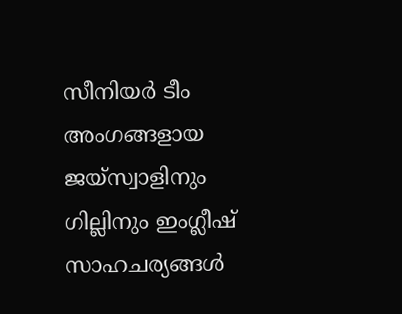സീനിയര്‍ ടീം അംഗങ്ങളായ ജയ്‌സ്വാളിനും ഗില്ലിനും ഇംഗ്ലീഷ് സാഹചര്യങ്ങള്‍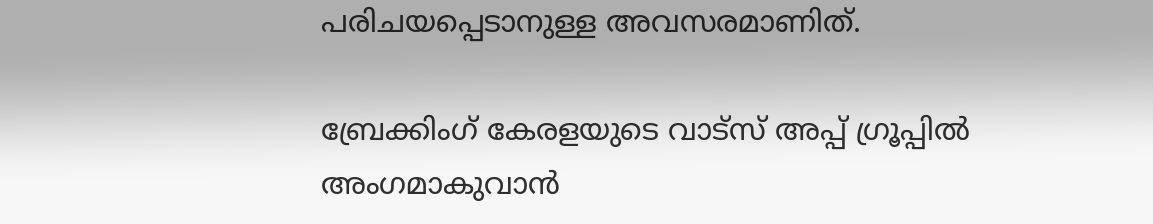പരിചയപ്പെടാനുള്ള അവസരമാണിത്.

ബ്രേക്കിംഗ് കേരളയുടെ വാട്സ് അപ്പ് ഗ്രൂപ്പിൽ അംഗമാകുവാൻ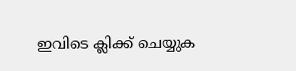ഇവിടെ ക്ലിക്ക് ചെയ്യുക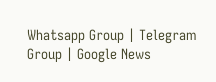Whatsapp Group | Telegram Group | Google News